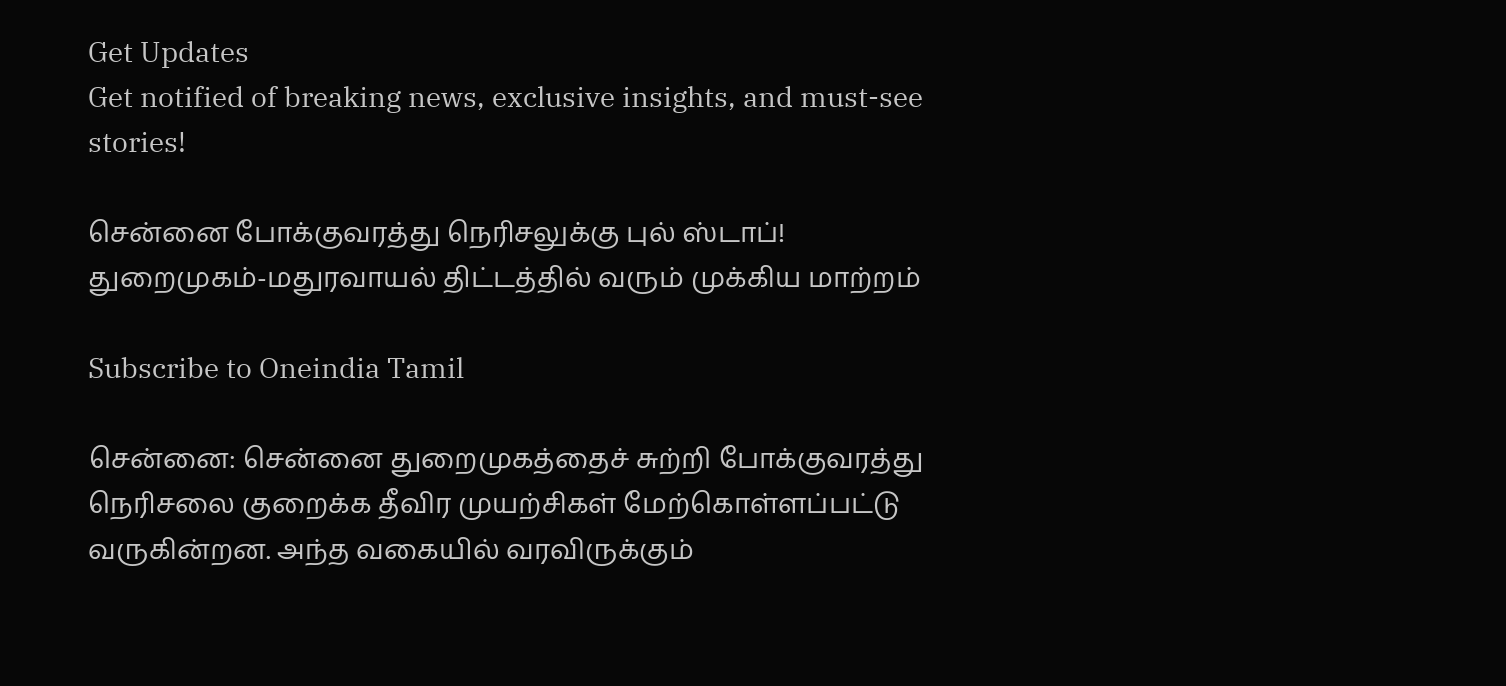Get Updates
Get notified of breaking news, exclusive insights, and must-see stories!

சென்னை போக்குவரத்து நெரிசலுக்கு புல் ஸ்டாப்! துறைமுகம்-மதுரவாயல் திட்டத்தில் வரும் முக்கிய மாற்றம்

Subscribe to Oneindia Tamil

சென்னை: சென்னை துறைமுகத்தைச் சுற்றி போக்குவரத்து நெரிசலை குறைக்க தீவிர முயற்சிகள் மேற்கொள்ளப்பட்டு வருகின்றன. அந்த வகையில் வரவிருக்கும்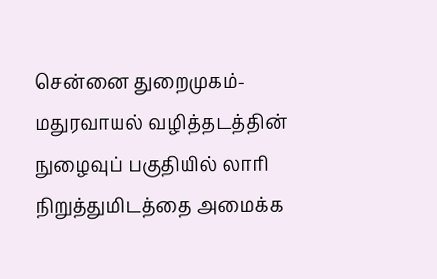சென்னை துறைமுகம்-மதுரவாயல் வழித்தடத்தின் நுழைவுப் பகுதியில் லாரி நிறுத்துமிடத்தை அமைக்க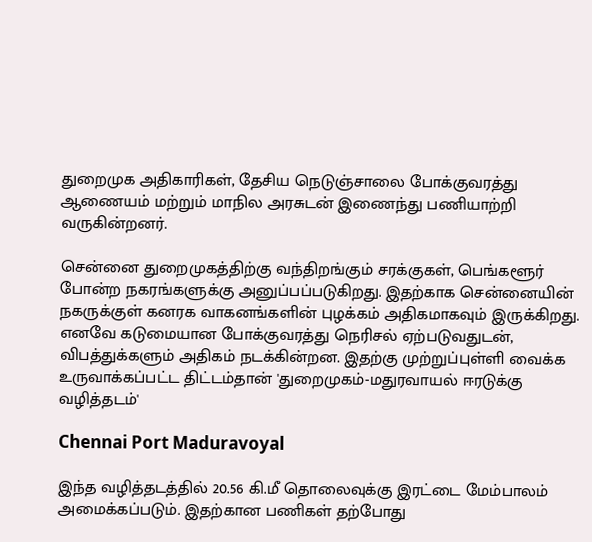துறைமுக அதிகாரிகள், தேசிய நெடுஞ்சாலை போக்குவரத்து ஆணையம் மற்றும் மாநில அரசுடன் இணைந்து பணியாற்றி வருகின்றனர்.

சென்னை துறைமுகத்திற்கு வந்திறங்கும் சரக்குகள், பெங்களூர் போன்ற நகரங்களுக்கு அனுப்பப்படுகிறது. இதற்காக சென்னையின் நகருக்குள் கனரக வாகனங்களின் புழக்கம் அதிகமாகவும் இருக்கிறது. எனவே கடுமையான போக்குவரத்து நெரிசல் ஏற்படுவதுடன், விபத்துக்களும் அதிகம் நடக்கின்றன. இதற்கு முற்றுப்புள்ளி வைக்க உருவாக்கப்பட்ட திட்டம்தான் 'துறைமுகம்-மதுரவாயல் ஈரடுக்கு வழித்தடம்'

Chennai Port Maduravoyal

இந்த வழித்தடத்தில் 20.56 கி.மீ தொலைவுக்கு இரட்டை மேம்பாலம் அமைக்கப்படும். இதற்கான பணிகள் தற்போது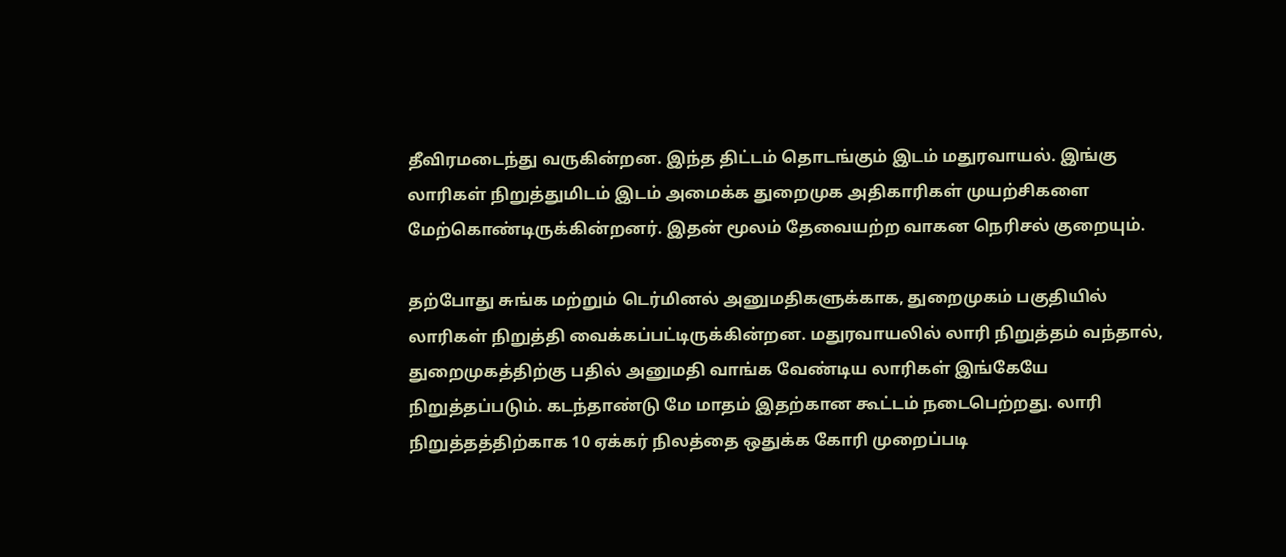தீவிரமடைந்து வருகின்றன. இந்த திட்டம் தொடங்கும் இடம் மதுரவாயல். இங்கு லாரிகள் நிறுத்துமிடம் இடம் அமைக்க துறைமுக அதிகாரிகள் முயற்சிகளை மேற்கொண்டிருக்கின்றனர். இதன் மூலம் தேவையற்ற வாகன நெரிசல் குறையும்.

தற்போது சுங்க மற்றும் டெர்மினல் அனுமதிகளுக்காக, துறைமுகம் பகுதியில் லாரிகள் நிறுத்தி வைக்கப்பட்டிருக்கின்றன. மதுரவாயலில் லாரி நிறுத்தம் வந்தால், துறைமுகத்திற்கு பதில் அனுமதி வாங்க வேண்டிய லாரிகள் இங்கேயே நிறுத்தப்படும். கடந்தாண்டு மே மாதம் இதற்கான கூட்டம் நடைபெற்றது. லாரி நிறுத்தத்திற்காக 10 ஏக்கர் நிலத்தை ஒதுக்க கோரி முறைப்படி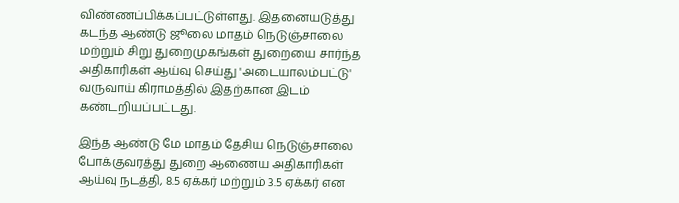விண்ணப்பிக்கப்பட்டுள்ளது. இதனையடுத்து கடந்த ஆண்டு ஜூலை மாதம் நெடுஞ்சாலை மற்றும் சிறு துறைமுகங்கள் துறையை சார்ந்த அதிகாரிகள் ஆய்வு செய்து 'அடையாலம்பட்டு' வருவாய் கிராமத்தில் இதற்கான இடம் கண்டறியப்பட்டது.

இந்த ஆண்டு மே மாதம் தேசிய நெடுஞ்சாலை போக்குவரத்து துறை ஆணைய அதிகாரிகள் ஆய்வு நடத்தி, 8.5 ஏக்கர் மற்றும் 3.5 ஏக்கர் என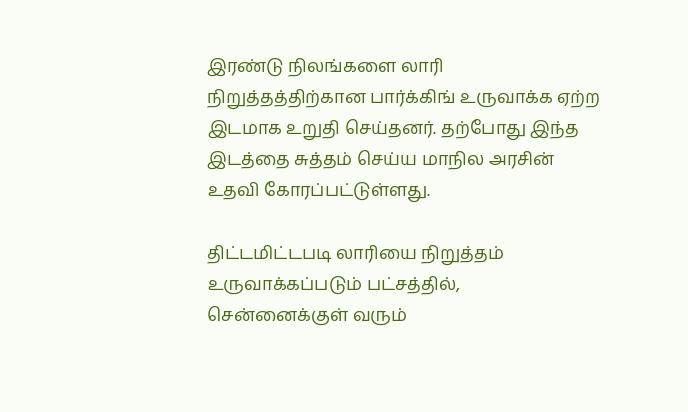இரண்டு நிலங்களை லாரி நிறுத்தத்திற்கான பார்க்கிங் உருவாக்க ஏற்ற இடமாக உறுதி செய்தனர். தற்போது இந்த இடத்தை சுத்தம் செய்ய மாநில அரசின் உதவி கோரப்பட்டுள்ளது.

திட்டமிட்டபடி லாரியை நிறுத்தம் உருவாக்கப்படும் பட்சத்தில், சென்னைக்குள் வரும்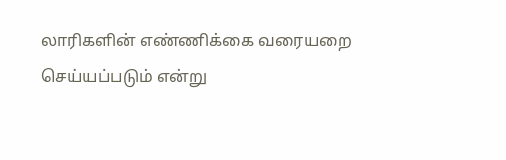லாரிகளின் எண்ணிக்கை வரையறை செய்யப்படும் என்று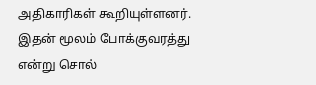அதிகாரிகள் கூறியுள்ளனர். இதன் மூலம் போக்குவரத்து என்று சொல்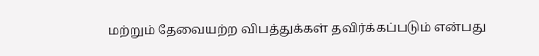மற்றும் தேவையற்ற விபத்துக்கள் தவிர்க்கப்படும் என்பது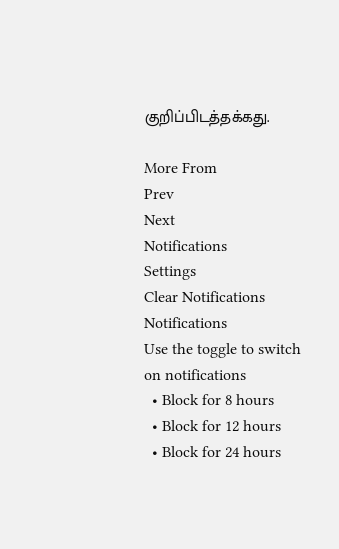குறிப்பிடத்தக்கது.

More From
Prev
Next
Notifications
Settings
Clear Notifications
Notifications
Use the toggle to switch on notifications
  • Block for 8 hours
  • Block for 12 hours
  • Block for 24 hours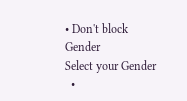• Don't block
Gender
Select your Gender
  •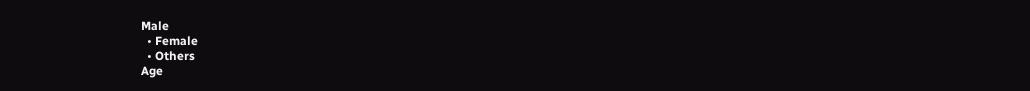Male
  • Female
  • Others
Age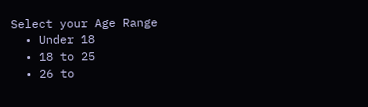Select your Age Range
  • Under 18
  • 18 to 25
  • 26 to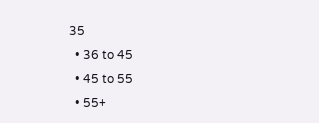35
  • 36 to 45
  • 45 to 55
  • 55+